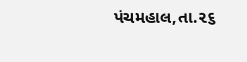પંચમહાલ,તા.૨૬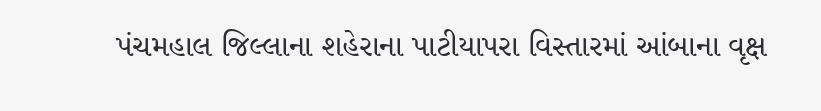પંચમહાલ જિલ્લાના શહેરાના પાટીયાપરા વિસ્તારમાં આંબાના વૃક્ષ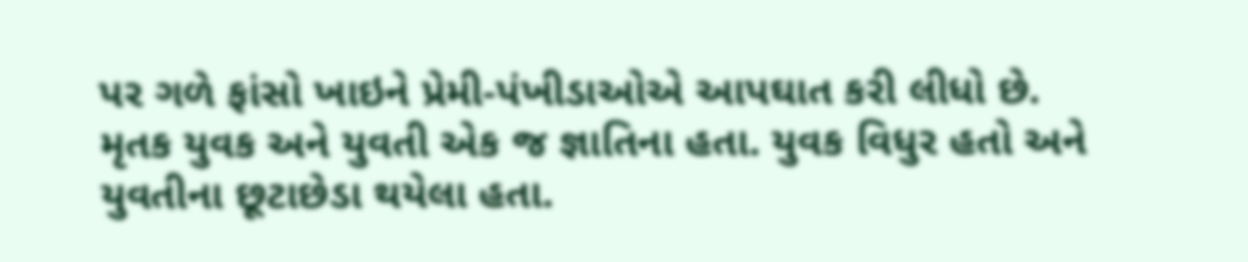પર ગળે ફાંસો ખાઇને પ્રેમી-પંખીડાઓએ આપઘાત કરી લીધો છે. મૃતક યુવક અને યુવતી એક જ જ્ઞાતિના હતા. યુવક વિધુર હતો અને યુવતીના છૂટાછેડા થયેલા હતા.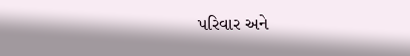પરિવાર અને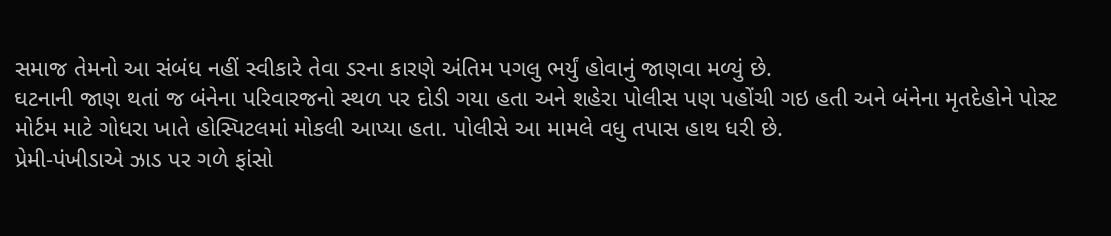સમાજ તેમનો આ સંબંધ નહીં સ્વીકારે તેવા ડરના કારણે અંતિમ પગલુ ભર્યું હોવાનું જાણવા મળ્યું છે.
ઘટનાની જાણ થતાં જ બંનેના પરિવારજનો સ્થળ પર દોડી ગયા હતા અને શહેરા પોલીસ પણ પહોંચી ગઇ હતી અને બંનેના મૃતદેહોને પોસ્ટ મોર્ટમ માટે ગોધરા ખાતે હોસ્પિટલમાં મોકલી આપ્યા હતા. પોલીસે આ મામલે વધુ તપાસ હાથ ધરી છે.
પ્રેમી-પંખીડાએ ઝાડ પર ગળે ફાંસો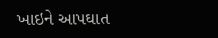ખાઇને આપઘાત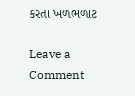કરતા ખળભળાટ

Leave a Comment